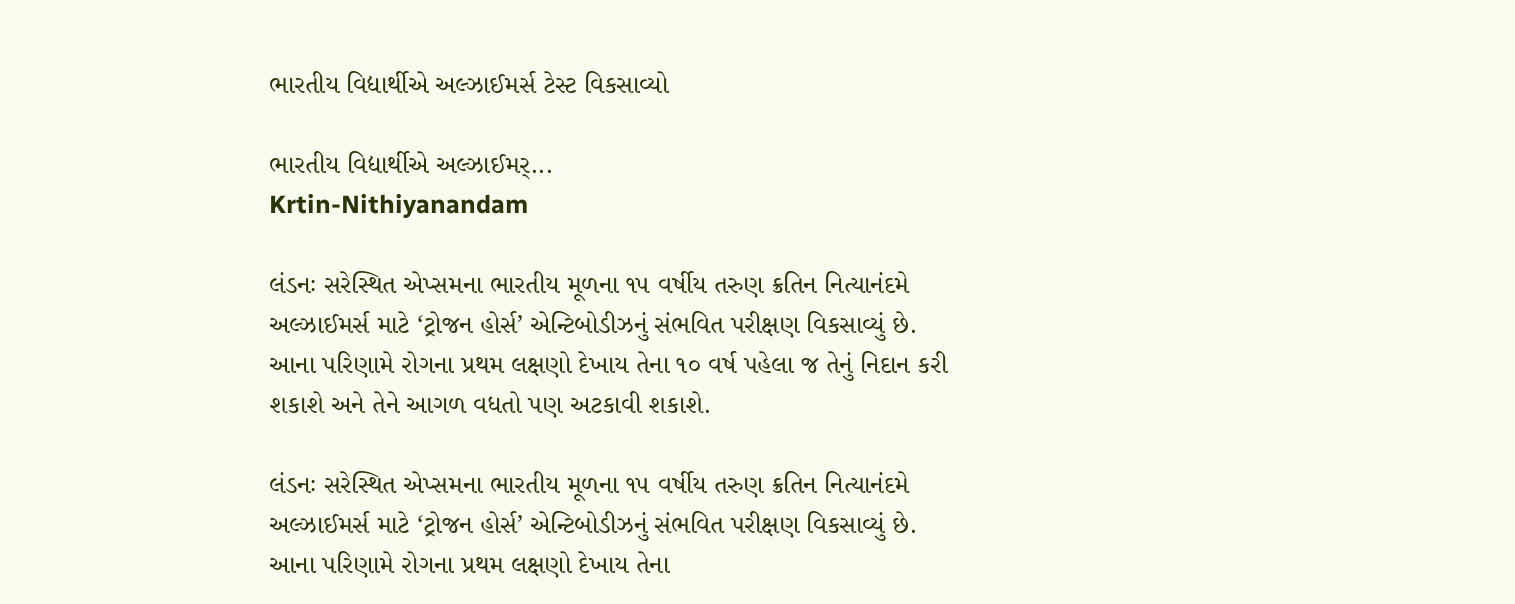ભારતીય વિદ્યાર્થીએ અલ્ઝાઈમર્સ ટેસ્ટ વિકસાવ્યો

ભારતીય વિદ્યાર્થીએ અલ્ઝાઈમર્...
Krtin-Nithiyanandam

લંડનઃ સરેસ્થિત એપ્સમના ભારતીય મૂળના ૧૫ વર્ષીય તરુણ ક્રતિન નિત્યાનંદમે અલ્ઝાઈમર્સ માટે ‘ટ્રોજન હોર્સ’ એન્ટિબોડીઝનું સંભવિત પરીક્ષણ વિકસાવ્યું છે. આના પરિણામે રોગના પ્રથમ લક્ષણો દેખાય તેના ૧૦ વર્ષ પહેલા જ તેનું નિદાન કરી શકાશે અને તેને આગળ વધતો પણ અટકાવી શકાશે.

લંડનઃ સરેસ્થિત એપ્સમના ભારતીય મૂળના ૧૫ વર્ષીય તરુણ ક્રતિન નિત્યાનંદમે અલ્ઝાઈમર્સ માટે ‘ટ્રોજન હોર્સ’ એન્ટિબોડીઝનું સંભવિત પરીક્ષણ વિકસાવ્યું છે. આના પરિણામે રોગના પ્રથમ લક્ષણો દેખાય તેના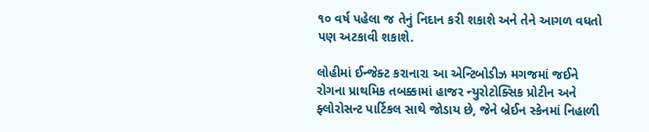૧૦ વર્ષ પહેલા જ તેનું નિદાન કરી શકાશે અને તેને આગળ વધતો પણ અટકાવી શકાશે.

લોહીમાં ઈન્જેક્ટ કરાનારા આ એન્ટિબોડીઝ મગજમાં જઈને રોગના પ્રાથમિક તબક્કામાં હાજર ન્યુરોટોક્સિક પ્રોટીન અને ફ્લોરોસન્ટ પાર્ટિકલ સાથે જોડાય છે, જેને બ્રેઈન સ્કેનમાં નિહાળી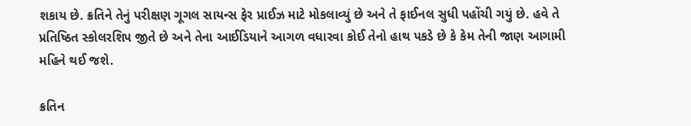શકાય છે. ક્રતિને તેનું પરીક્ષણ ગૂગલ સાયન્સ ફેર પ્રાઈઝ માટે મોકલાવ્યું છે અને તે ફાઈનલ સુધી પહોંચી ગયું છે. હવે તે પ્રતિષ્ઠિત સ્કોલરશિપ જીતે છે અને તેના આઈડિયાને આગળ વધારવા કોઈ તેનો હાથ પકડે છે કે કેમ તેની જાણ આગામી મહિને થઈ જશે.

ક્રતિન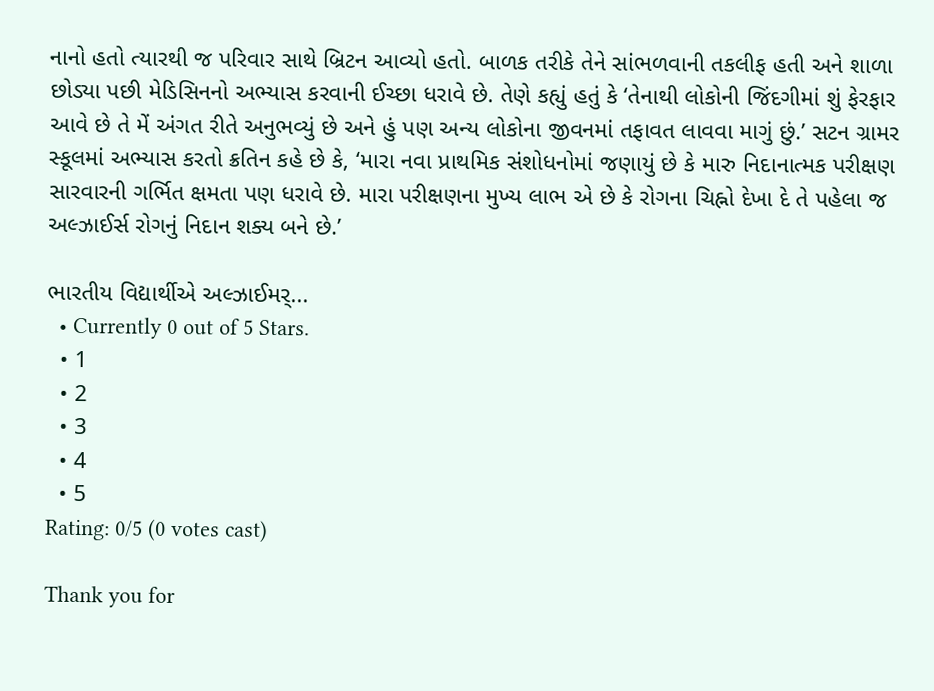નાનો હતો ત્યારથી જ પરિવાર સાથે બ્રિટન આવ્યો હતો. બાળક તરીકે તેને સાંભળવાની તકલીફ હતી અને શાળા છોડ્યા પછી મેડિસિનનો અભ્યાસ કરવાની ઈચ્છા ધરાવે છે. તેણે કહ્યું હતું કે ‘તેનાથી લોકોની જિંદગીમાં શું ફેરફાર આવે છે તે મેં અંગત રીતે અનુભવ્યું છે અને હું પણ અન્ય લોકોના જીવનમાં તફાવત લાવવા માગું છું.’ સટન ગ્રામર સ્કૂલમાં અભ્યાસ કરતો ક્રતિન કહે છે કે, ‘મારા નવા પ્રાથમિક સંશોધનોમાં જણાયું છે કે મારુ નિદાનાત્મક પરીક્ષણ સારવારની ગર્ભિત ક્ષમતા પણ ધરાવે છે. મારા પરીક્ષણના મુખ્ય લાભ એ છે કે રોગના ચિહ્નો દેખા દે તે પહેલા જ અલ્ઝાઈર્સ રોગનું નિદાન શક્ય બને છે.’

ભારતીય વિદ્યાર્થીએ અલ્ઝાઈમર્...
  • Currently 0 out of 5 Stars.
  • 1
  • 2
  • 3
  • 4
  • 5
Rating: 0/5 (0 votes cast)

Thank you for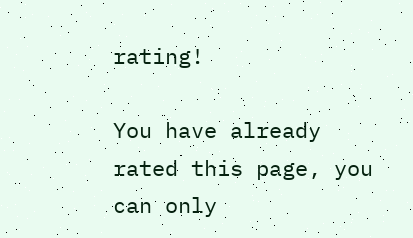rating!

You have already rated this page, you can only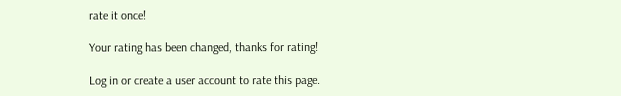rate it once!

Your rating has been changed, thanks for rating!

Log in or create a user account to rate this page.